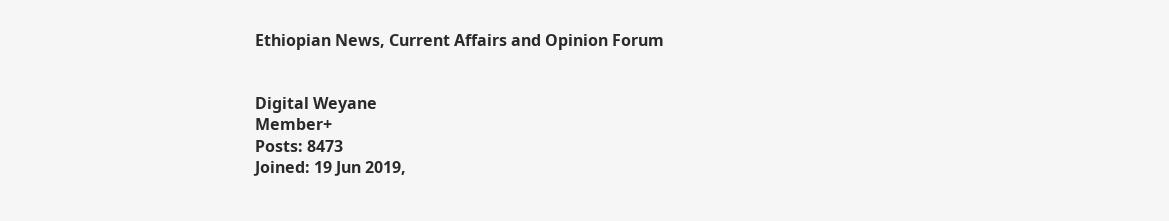Ethiopian News, Current Affairs and Opinion Forum


Digital Weyane
Member+
Posts: 8473
Joined: 19 Jun 2019,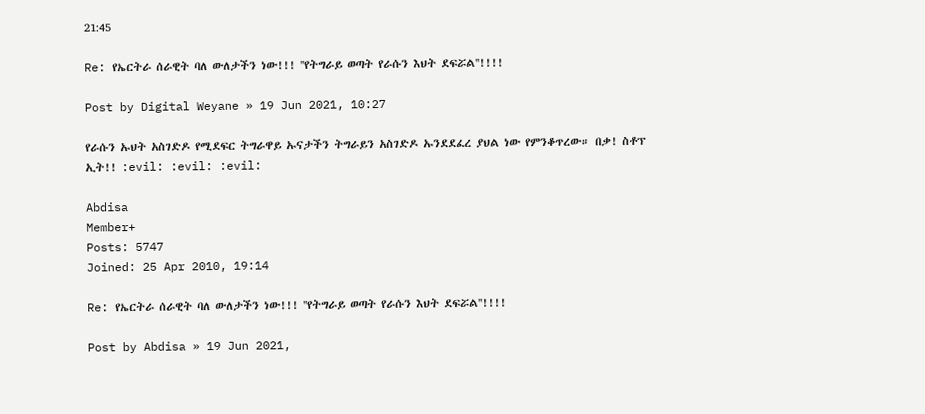21:45

Re: የኤርትራ ሰራዊት ባለ ውለታችን ነው!!! ''የትግራይ ወጣት የራሱን እህት ደፍሯል''!!!!

Post by Digital Weyane » 19 Jun 2021, 10:27

የራሱን ኡህት አስገድዶ የሚደፍር ትግራዋይ ኡናታችን ትግራይን አስገድዶ ኡንደደፈረ ያህል ነው የምንቆጥረው። በቃ! ስቶፕ ኢት!! :evil: :evil: :evil:

Abdisa
Member+
Posts: 5747
Joined: 25 Apr 2010, 19:14

Re: የኤርትራ ሰራዊት ባለ ውለታችን ነው!!! ''የትግራይ ወጣት የራሱን እህት ደፍሯል''!!!!

Post by Abdisa » 19 Jun 2021,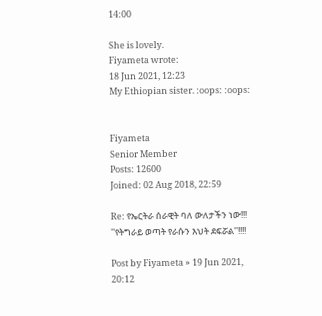14:00

She is lovely.
Fiyameta wrote:
18 Jun 2021, 12:23
My Ethiopian sister. :oops: :oops:


Fiyameta
Senior Member
Posts: 12600
Joined: 02 Aug 2018, 22:59

Re: የኤርትራ ሰራዊት ባለ ውለታችን ነው!!! ''የትግራይ ወጣት የራሱን እህት ደፍሯል''!!!!

Post by Fiyameta » 19 Jun 2021, 20:12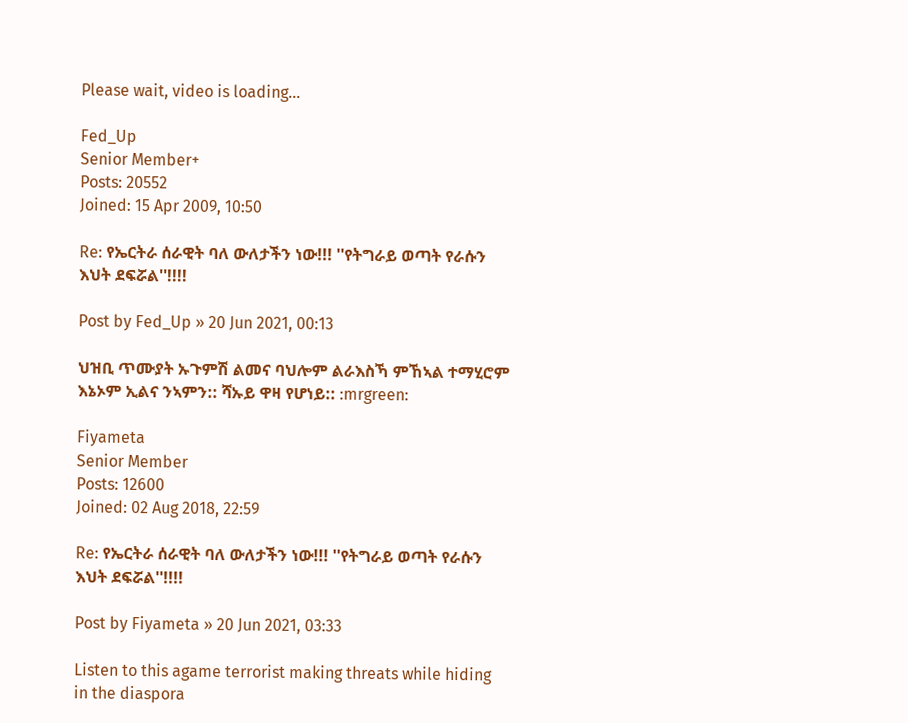Please wait, video is loading...

Fed_Up
Senior Member+
Posts: 20552
Joined: 15 Apr 2009, 10:50

Re: የኤርትራ ሰራዊት ባለ ውለታችን ነው!!! ''የትግራይ ወጣት የራሱን እህት ደፍሯል''!!!!

Post by Fed_Up » 20 Jun 2021, 00:13

ህዝቢ ጥሙያት ኡጉምሽ ልመና ባህሎም ልራእስኻ ምኸኣል ተማሂሮም እኔኦም ኢልና ንኣምን:: ሻኡይ ዋዛ የሆነይ:: :mrgreen:

Fiyameta
Senior Member
Posts: 12600
Joined: 02 Aug 2018, 22:59

Re: የኤርትራ ሰራዊት ባለ ውለታችን ነው!!! ''የትግራይ ወጣት የራሱን እህት ደፍሯል''!!!!

Post by Fiyameta » 20 Jun 2021, 03:33

Listen to this agame terrorist making threats while hiding in the diaspora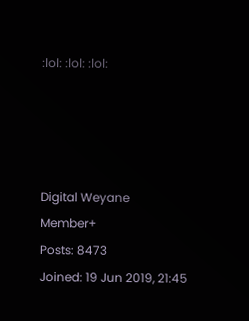:lol: :lol: :lol:




Digital Weyane
Member+
Posts: 8473
Joined: 19 Jun 2019, 21:45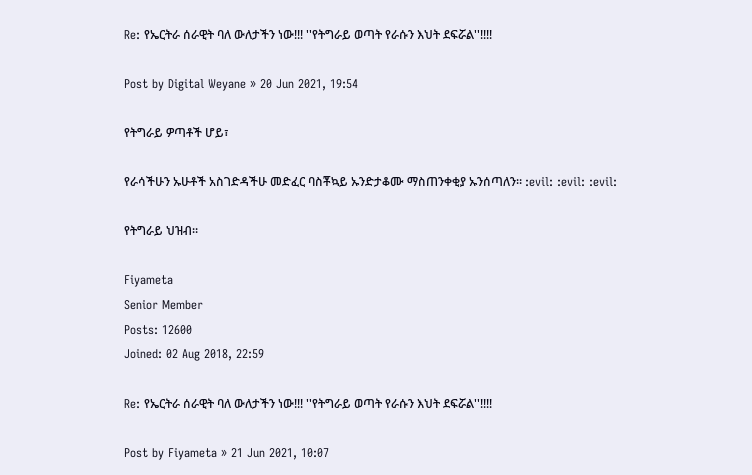Re: የኤርትራ ሰራዊት ባለ ውለታችን ነው!!! ''የትግራይ ወጣት የራሱን እህት ደፍሯል''!!!!

Post by Digital Weyane » 20 Jun 2021, 19:54

የትግራይ ዎጣቶች ሆይ፣

የራሳችሁን ኡሁቶች አስገድዳችሁ መድፈር ባስቾኳይ ኡንድታቆሙ ማስጠንቀቂያ ኡንሰጣለን። :evil: :evil: :evil:

የትግራይ ህዝብ።

Fiyameta
Senior Member
Posts: 12600
Joined: 02 Aug 2018, 22:59

Re: የኤርትራ ሰራዊት ባለ ውለታችን ነው!!! ''የትግራይ ወጣት የራሱን እህት ደፍሯል''!!!!

Post by Fiyameta » 21 Jun 2021, 10:07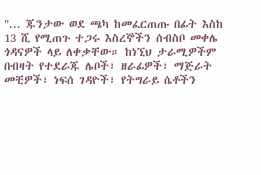"... ጁንታው ወደ ጫካ ከመፈርጠጡ በፊት እስከ 13 ሺ የሚጠጉ ተጋሩ እስረኞችን ሰብስቦ መቀሌ ጎዳናዎች ላይ ለቀቃቸው። ከነኚህ ታራሚዎችም በብዛት የተደራጁ ሌቦች፣ ዘራፊዎች፣ ማጅራት መቺዎች፣ ነፍሰ ገዳዮች፣ የትግራይ ሴቶችን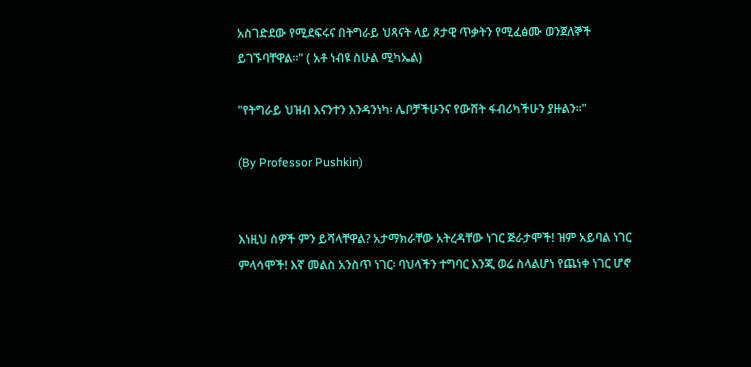አስገድደው የሚደፍሩና በትግራይ ህጻናት ላይ ጾታዊ ጥቃትን የሚፈፅሙ ወንጀለኞች ይገኙባቸዋል።" ( አቶ ነብዩ ስሁል ሚካኤል)

"የትግራይ ህዝብ እናንተን እንዳንነካ፡ ሌቦቻችሁንና የውሸት ፋብሪካችሁን ያዙልን፡፡"

(By Professor Pushkin)


እነዚህ ሰዎች ምን ይሻላቸዋል? አታማክራቸው አትረዳቸው ነገር ጅራታሞች! ዝም አይባል ነገር ምላሳሞች! እኛ መልስ አንስጥ ነገር፡ ባህላችን ተግባር እንጂ ወሬ ስላልሆነ የጨነቀ ነገር ሆኖ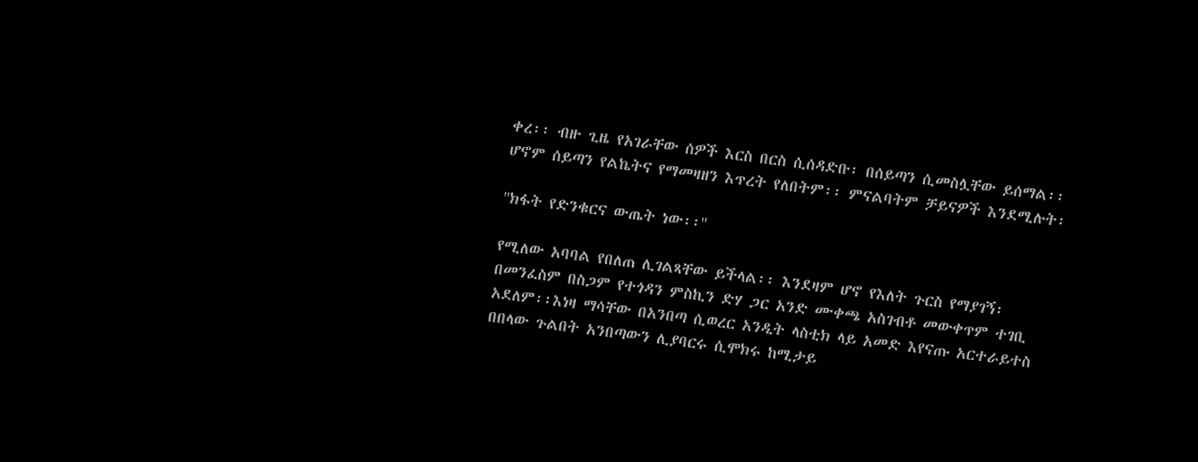ቀረ፡፡ ብዙ ጊዜ የአገራቸው ሰዎች እርስ በርስ ሲሰዳድቡ፡ በሰይጣን ሲመስሏቸው ይሰማል፡፡ ሆኖም ሰይጣን የልኬትና የማመዛዘን እጥረት የለበትም፡፡ ምናልባትም ቻይናዎች እንደሚሉት፡

''ክፋት የድንቁርና ውጤት ነው፡፡''

የሚለው አባባል የበለጠ ሊገልጻቸው ይችላል፡፡ እንደዛም ሆኖ የእለት ጉርስ የማያገኝ፡ በመንፈስም በስጋም የተጎዳን ምስኪን ድሃ ጋር አንድ ሙቀጫ አስገብቶ መውቀጥም ተገቢ አደለም፡፡እነዛ ማሳቸው በአንበጣ ሲወረር አንዲት ላስቲክ ላይ አመድ እየናጡ አርተራይተስ በበላው ጉልበት አንበጣውን ሊያባርሩ ሲሞክሩ ከሚታይ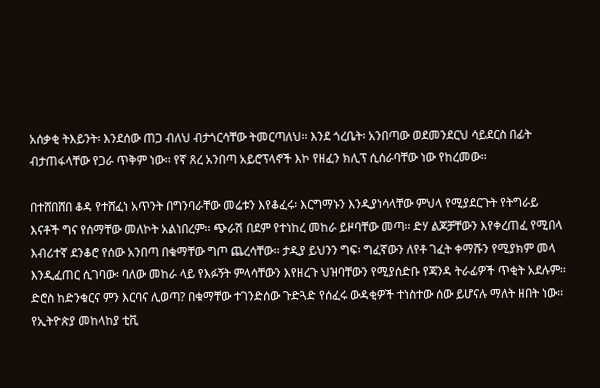አሰቃቂ ትእይንት፡ እንደሰው ጠጋ ብለህ ብታጎርሳቸው ትመርጣለህ፡፡ እንደ ጎረቤት፡ አንበጣው ወደመንደርህ ሳይደርስ በፊት ብታጠፋላቸው የጋራ ጥቅም ነው፡፡ የኛ ጸረ አንበጣ አይሮፕላኖች እኮ የዘፈን ክሊፕ ሲሰራባቸው ነው የከረመው፡፡

በተሸበሸበ ቆዳ የተሸፈነ አጥንት በግንባራቸው መሬቱን እየቆፈሩ፡ እርግማኑን እንዲያነሳላቸው ምህላ የሚያደርጉት የትግራይ እናቶች ግና የሰማቸው መለኮት አልነበረም፡፡ ጭራሽ በደም የተነከረ መከራ ይዞባቸው መጣ፡፡ ድሃ ልጆቻቸውን እየቀረጠፈ የሚበላ እብሪተኛ ደንቆሮ የሰው አንበጣ በቁማቸው ግጦ ጨረሳቸው፡፡ ታዲያ ይህንን ግፍ፡ ግፈኛውን ለየቶ ገፈት ቀማሹን የሚያክም መላ እንዲፈጠር ሲገባው፡ ባለው መከራ ላይ የእፉኝት ምላሳቸውን እየዘረጉ ህዝባቸውን የሚያሰድቡ የጃንዳ ትራፊዎች ጥቂት አደሉም፡፡ ድሮስ ከድንቁርና ምን እርባና ሊወጣ? በቁማቸው ተገንድሰው ጉድጓድ የሰፈሩ ውዳቂዎች ተነስተው ሰው ይሆናሉ ማለት ዘበት ነው፡፡ የኢትዮጵያ መከላከያ ቲቪ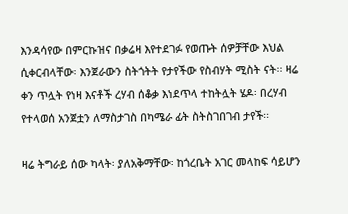እንዳሳየው በምርኩዝና በቃሬዛ እየተደገፉ የወጡት ሰዎቻቸው እህል ሲቀርብላቸው፡ እንጀራውን ስትጎትት የታየችው የስብሃት ሚስት ናት፡፡ ዛሬ ቀን ጥሏት የነዛ እናቶች ረሃብ ሰቆቃ እነደጥላ ተከትሏት ሄዶ፡ በረሃብ የተላወሰ አንጀቷን ለማስታገስ በካሜራ ፊት ስትስገበገብ ታየች፡፡

ዛሬ ትግራይ ሰው ካላት፡ ያለአቅማቸው፡ ከጎረቤት አገር መላከፍ ሳይሆን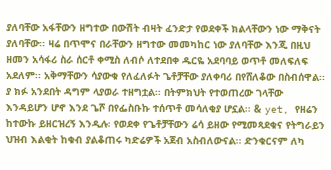ያለባቸው አፋቸውን ዘግተው በውሽት ብዛት ፈንድታ የወደቀች ክልላቸውን ነው ማቅናት ያለባቸው፡፡ ዛሬ በጥሞና በራቸውን ዘግተው መመካከር ነው ያለባቸው እንጂ በዚህ ዘመን አሳፋሪ ስራ ሰርቶ ቀሚስ ለብሶ ለተደበቀ ዱርዬ አደባባይ ወጥቶ መለፍለፍ አደለም፡፡ አቅማቸውን ሳያውቁ የለፈለፉት ጌቶቻቸው ያለቀባሪ በየሸለቆው በስብሰዋል፡፡ ያ ክፉ አንደበት ዳግም ላያወራ ተዘግቷል፡፡ በትምክህት የተወጠረው ገላቸው እንዳይሆን ሆኖ እንደ ጌሾ በየፌስቡኩ ተሰጥቶ መሳለቂያ ሆኗል፡፡ & yet, የዘሬን ከተውኩ ይዘርዝረኝ እንዲሉ፡ የወደቀ የጌቶቻቸውን ሬሳ ይዘው የሚመጻደቁና የትግራይን ህዝብ እልቂት ከቁብ ያልቆጠሩ ካድሬዎች አጀብ አስብለውናል፡፡ ድንቁርናም ለካ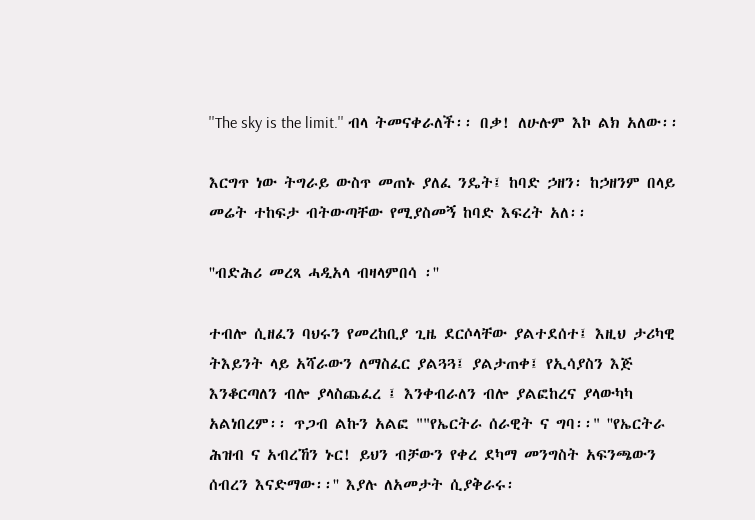''The sky is the limit.'' ብላ ትመናቀራለች፡፡ በቃ! ለሁሉም እኮ ልክ አለው፡፡

እርግጥ ነው ትግራይ ውስጥ መጠኑ ያለፈ ንዴት፤ ከባድ ኃዘን፡ ከኃዘንም በላይ መሬት ተከፍታ ብትውጣቸው የሚያስመኝ ከባድ እፍረት አለ፡፡

''ብድሕሪ መረጻ ሓዲአላ ብዛላምበሳ ፡''

ተብሎ ሲዘፈን ባህሩን የመረከቢያ ጊዜ ደርሶላቸው ያልተደሰተ፤ እዚህ ታሪካዊ ትእይንት ላይ አሻራውን ለማስፈር ያልጓጓ፤ ያልታጠቀ፤ የኢሳያስን እጅ እንቆርጣለን ብሎ ያላስጨፈረ ፤ እንቀብራለን ብሎ ያልፎከረና ያላውካካ አልነበረም፡፡ ጥጋብ ልኩን አልፎ ""የኤርትራ ሰራዊት ና ግባ፡፡" ''የኤርትራ ሕዝብ ና አብረኸን ኑር! ይህን ብቻውን የቀረ ደካማ መንግስት አፍንጫውን ሰብረን እናድማው፡፡'' እያሉ ለአመታት ሲያቅራሩ፡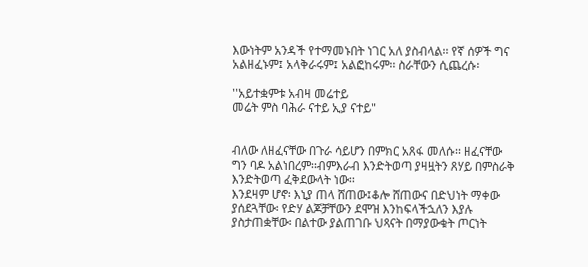እውነትም አንዳች የተማመኑበት ነገር አለ ያስብላል፡፡ የኛ ሰዎች ግና አልዘፈኑም፤ አላቅራሩም፤ አልፎከሩም፡፡ ስራቸውን ሲጨረሱ፡

''አይተቋምቱ አብዛ መሬተይ
መሬት ምስ ባሕራ ናተይ ኢያ ናተይ"


ብለው ለዘፈናቸው በጉራ ሳይሆን በምክር አጸፋ መለሱ፡፡ ዘፈናቸው ግን ባዶ አልነበረም፡፡ብምእራብ እንድትወጣ ያዛዟትን ጸሃይ በምስራቅ እንድትወጣ ፈቅደውላት ነው፡፡
እንደዛም ሆኖ፡ እኒያ ጠላ ሸጠው፤ቆሎ ሸጠውና በድህነት ማቀው ያሰደጓቸው፡ የድሃ ልጆቻቸውን ደሞዝ እንከፍላችኋለን እያሉ ያስታጠቋቸው፡ በልተው ያልጠገቡ ህጻናት በማያውቁት ጦርነት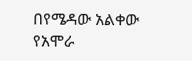በየሜዳው አልቀው የአሞራ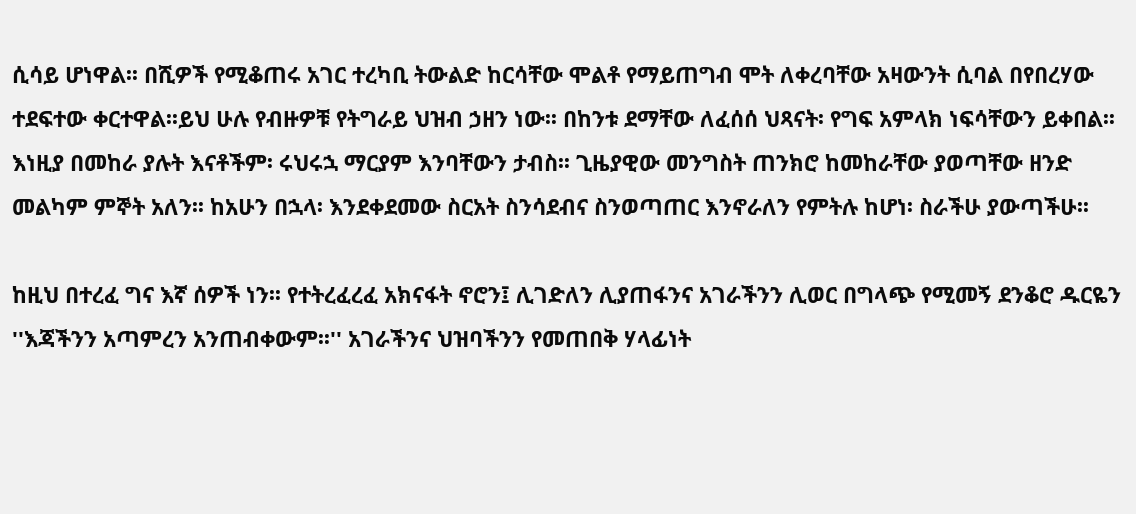ሲሳይ ሆነዋል፡፡ በሺዎች የሚቆጠሩ አገር ተረካቢ ትውልድ ከርሳቸው ሞልቶ የማይጠግብ ሞት ለቀረባቸው አዛውንት ሲባል በየበረሃው ተደፍተው ቀርተዋል፡፡ይህ ሁሉ የብዙዎቹ የትግራይ ህዝብ ኃዘን ነው፡፡ በከንቱ ደማቸው ለፈሰሰ ህጻናት፡ የግፍ አምላክ ነፍሳቸውን ይቀበል፡፡ እነዚያ በመከራ ያሉት እናቶችም፡ ሩህሩኋ ማርያም እንባቸውን ታብስ፡፡ ጊዜያዊው መንግስት ጠንክሮ ከመከራቸው ያወጣቸው ዘንድ መልካም ምኞት አለን፡፡ ከአሁን በኋላ፡ እንደቀደመው ስርአት ስንሳደብና ስንወጣጠር እንኖራለን የምትሉ ከሆነ፡ ስራችሁ ያውጣችሁ፡፡

ከዚህ በተረፈ ግና እኛ ሰዎች ነን፡፡ የተትረፈረፈ አክናፋት ኖሮን፤ ሊገድለን ሊያጠፋንና አገራችንን ሊወር በግላጭ የሚመኝ ደንቆሮ ዱርዬን ''እጃችንን አጣምረን አንጠብቀውም፡፡'' አገራችንና ህዝባችንን የመጠበቅ ሃላፊነት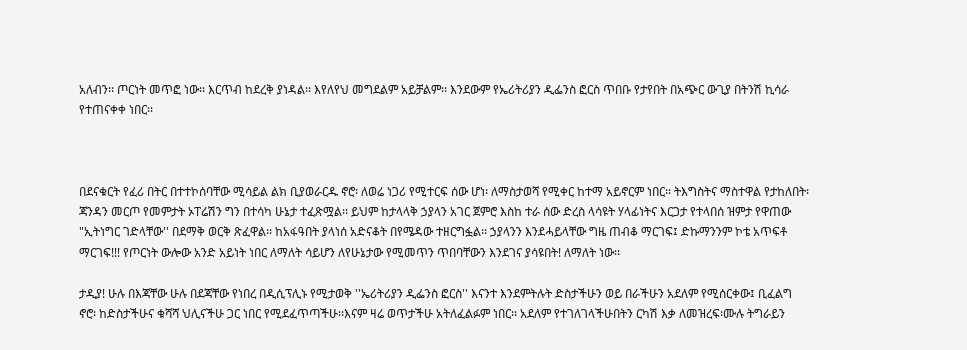አለብን፡፡ ጦርነት መጥፎ ነው፡፡ እርጥብ ከደረቅ ያነዳል፡፡ እየለየህ መግደልም አይቻልም፡፡ እንደውም የኤሪትሪያን ዲፌንስ ፎርስ ጥበቡ የታየበት በአጭር ውጊያ በትንሽ ኪሳራ የተጠናቀቀ ነበር፡፡



በደናቁርት የፈሪ በትር በተተኮሰባቸው ሚሳይል ልክ ቢያወራርዱ ኖሮ፡ ለወሬ ነጋሪ የሚተርፍ ሰው ሆነ፡ ለማስታወሻ የሚቀር ከተማ አይኖርም ነበር፡፡ ትእግስትና ማስተዋል የታከለበት፡ ጃንዳን መርጦ የመምታት ኦፐሬሽን ግን በተሳካ ሁኔታ ተፈጽሟል፡፡ ይህም ከታላላቅ ኃያላን አገር ጀምሮ እስከ ተራ ሰው ድረስ ላሳዩት ሃላፊነትና እርጋታ የተላበሰ ዝምታ የዋጠው "ኢትነግር ገድላቸው'' በደማቅ ወርቅ ጽፈዋል፡፡ ከአፋዓበት ያላነሰ አድናቆት በየሜዳው ተዘርግፏል፡፡ ኃያላንን እንደሓይላቸው ግዜ ጠብቆ ማርገፍ፤ ድኩማንንም ኮቴ አጥፍቶ ማርገፍ!!! የጦርነት ውሎው አንድ አይነት ነበር ለማለት ሳይሆን ለየሁኔታው የሚመጥን ጥበባቸውን እንደገና ያሳዩበት! ለማለት ነው፡፡

ታዲያ! ሁሉ በእጃቸው ሁሉ በደጃቸው የነበረ በዲሲፕሊኑ የሚታወቅ ''ኤሪትሪያን ዲፌንስ ፎርስ'' እናንተ እንደምትሉት ድስታችሁን ወይ በራችሁን አደለም የሚሰርቀው፤ ቢፈልግ ኖሮ፡ ከድስታችሁና ቁሻሻ ህሊናችሁ ጋር ነበር የሚደፈጥጣችሁ፡፡እናም ዛሬ ወጥታችሁ አትለፈልፉም ነበር፡፡ አደለም የተገለገላችሁበትን ርካሽ እቃ ለመዝረፍ፡ሙሉ ትግራይን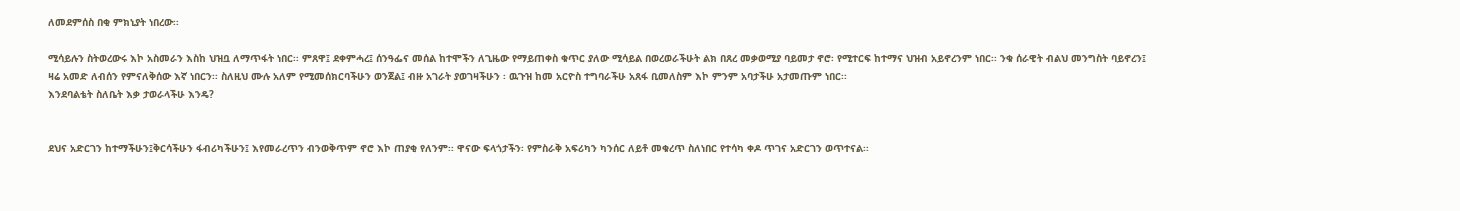ለመደምሰስ በቂ ምክኒያት ነበረው፡፡

ሚሳይሉን ስትወረውሩ እኮ አስመራን እስከ ህዝቧ ለማጥፋት ነበር፡፡ ምጸዋ፤ ደቀምሓረ፤ ሰንዓፌና መሰል ከተሞችን ለጊዜው የማይጠቀስ ቁጥር ያለው ሚሳይል በወረወራችሁት ልክ በጸረ መቃወሚያ ባይመታ ኖሮ፡ የሚተርፍ ከተማና ህዝብ አይኖረንም ነበር፡፡ ንቁ ሰራዊት ብልህ መንግስት ባይኖረን፤ ዛሬ አመድ ለብሰን የምናለቅሰው እኛ ነበርን፡፡ ስለዚህ ሙሉ አለም የሚመሰክርባችሁን ወንጀል፤ ብዙ አገራት ያወገዛችሁን ፡ ዉጉዝ ከመ አርዮስ ተግባራችሁ አጸፋ ቢመለስም እኮ ምንም አባታችሁ አታመጡም ነበር፡፡
እንደባልቴት ስለቤት እቃ ታወራላችሁ እንዴ?


ደህና አድርገን ከተማችሁን፤ቅርሳችሁን ፋብሪካችሁን፤ እየመራረጥን ብንወቅጥም ኖሮ እኮ ጠያቂ የለንም፡፡ ዋናው ፍላጎታችን፡ የምስራቅ አፍሪካን ካንሰር ለይቶ መቁረጥ ስለነበር የተሳካ ቀዶ ጥገና አድርገን ወጥተናል፡፡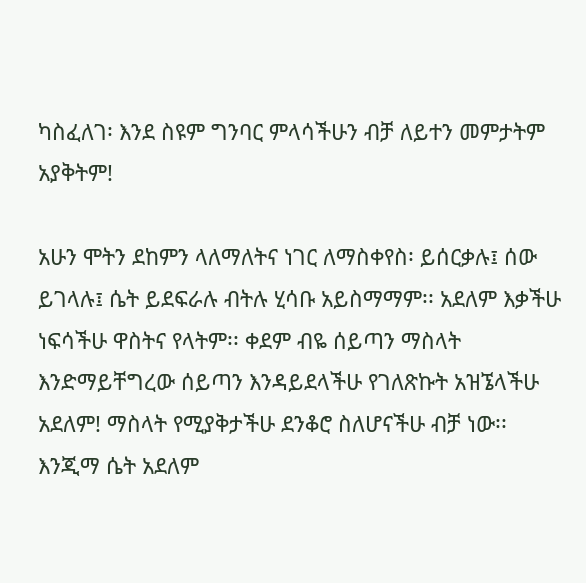ካስፈለገ፡ እንደ ስዩም ግንባር ምላሳችሁን ብቻ ለይተን መምታትም አያቅትም!

አሁን ሞትን ደከምን ላለማለትና ነገር ለማስቀየስ፡ ይሰርቃሉ፤ ሰው ይገላሉ፤ ሴት ይደፍራሉ ብትሉ ሂሳቡ አይስማማም፡፡ አደለም እቃችሁ ነፍሳችሁ ዋስትና የላትም፡፡ ቀደም ብዬ ሰይጣን ማስላት እንድማይቸግረው ሰይጣን እንዳይደላችሁ የገለጽኩት አዝኜላችሁ አደለም! ማስላት የሚያቅታችሁ ደንቆሮ ስለሆናችሁ ብቻ ነው፡፡ እንጂማ ሴት አደለም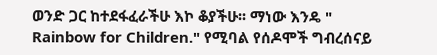ወንድ ጋር ከተደፋፈራችሁ እኮ ቆያችሁ፡፡ ማነው እንዴ " Rainbow for Children." የሚባል የሰዶሞች ግብረሰናይ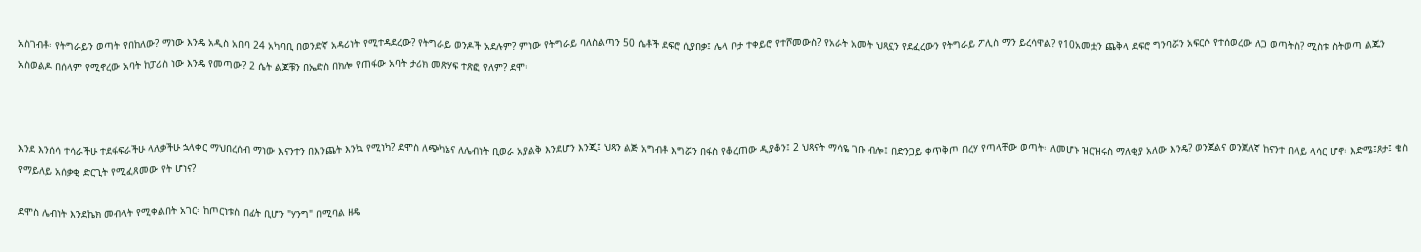አስገብቶ፡ የትግራይን ወጣት የበከለው? ማነው እንዴ አዲስ አበባ 24 አካባቢ በወንድኛ አዳሪነት የሚተዳደረው? የትግራይ ወንዶች አደሉም? ምነው የትግራይ ባለስልጣን 50 ሴቶች ደፍሮ ሲያበቃ፤ ሌላ ቦታ ተቀይሮ የተሾመውስ? የአራት አመት ህጻኗን የደፈረውን የትግራይ ፖሊስ ማን ይረሳዋል? የ10አመቷን ጨቅላ ደፍሮ ግንባሯን አፍርሶ የተሰወረው ለጋ ወጣትስ? ሚስቱ ስትወጣ ልጁን አስወልዶ በሰላም የሚኖረው አባት ከፓሪስ ነው እንዴ የመጣው? 2 ሴት ልጆቹን በኤድስ በክሎ የጠፋው አባት ታሪክ መጽሃፍ ተጽፎ የለም? ደሞ፡



እንደ እንሰሳ ተሳራችሁ ተደፋፍራችሁ ላለቃችሁ ኋላቀር ማህበረሰብ ማነው እናንተን በእንጨት እንኳ የሚነካ? ደሞስ ለጭካኔና ለሌብነት ቢወራ አያልቅ እንደሆን እንጂ፤ ህጻን ልጅ አግብቶ እግሯን በፋስ የቆረጠው ዲያቆን፤ 2 ህጻናት ማሳዬ ገቡ ብሎ፤ በድንጋይ ቀጥቅጦ በረሃ የጣላቸው ወጣት፡ ለመሆኑ ዝርዝሩስ ማለቂያ አለው እንዴ? ወንጀልና ወንጀለኛ ከናንተ በላይ ላሳር ሆኖ፡ እድሜ፤ጾታ፤ ቄስ የማይለይ አሰቃቂ ድርጊት የሚፈጸመው የት ሆነና?

ደሞስ ሌብነት እንደኬክ መብላት የሚቀልበት አገር፡ ከጦርነቱስ በፊት ቢሆን "ሃንግ" በሚባል ዘዴ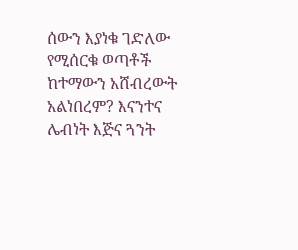ሰውን እያነቁ ገድለው የሚሰርቁ ወጣቶች ከተማውን አሸብረውት አልነበረም? እናንተና ሌብነት እጅና ጓንት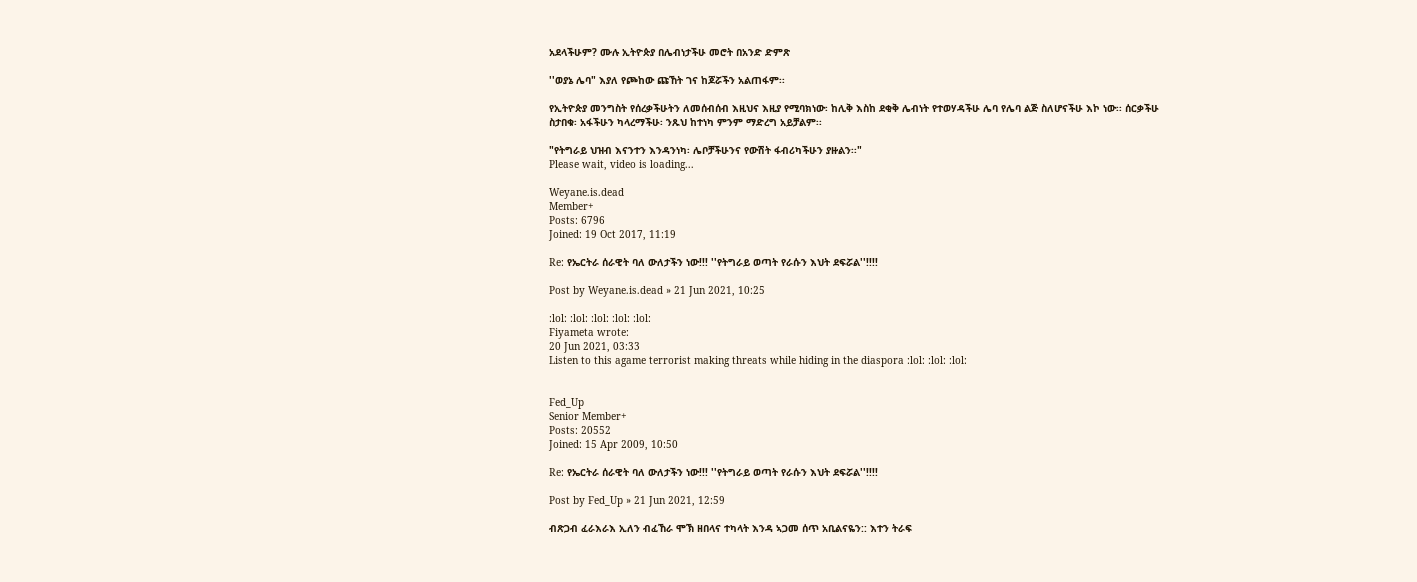አደላችሁም? ሙሉ ኢትዮጵያ በሌብነታችሁ መሮት በአንድ ድምጽ

''ወያኔ ሌባ" እያለ የጮከው ጩኸት ገና ከጆሯችን አልጠፋም፡፡

የኢትዮጵያ መንግስት የሰረቃችሁትን ለመሰብሰብ እዚህና እዚያ የሚባክነው፡ ከሊቅ እስከ ደቂቅ ሌብነት የተወሃዳችሁ ሌባ የሌባ ልጅ ስለሆናችሁ እኮ ነው፡፡ ሰርቃችሁ ስታበቁ፡ አፋችሁን ካላረማችሁ፡ ንጹህ ከተነካ ምንም ማድረግ አይቻልም፡፡

"የትግራይ ህዝብ እናንተን እንዳንነካ፡ ሌቦቻችሁንና የውሽት ፋብሪካችሁን ያዙልን፡፡"
Please wait, video is loading...

Weyane.is.dead
Member+
Posts: 6796
Joined: 19 Oct 2017, 11:19

Re: የኤርትራ ሰራዊት ባለ ውለታችን ነው!!! ''የትግራይ ወጣት የራሱን እህት ደፍሯል''!!!!

Post by Weyane.is.dead » 21 Jun 2021, 10:25

:lol: :lol: :lol: :lol: :lol:
Fiyameta wrote:
20 Jun 2021, 03:33
Listen to this agame terrorist making threats while hiding in the diaspora :lol: :lol: :lol:


Fed_Up
Senior Member+
Posts: 20552
Joined: 15 Apr 2009, 10:50

Re: የኤርትራ ሰራዊት ባለ ውለታችን ነው!!! ''የትግራይ ወጣት የራሱን እህት ደፍሯል''!!!!

Post by Fed_Up » 21 Jun 2021, 12:59

ብጽጋብ ፈራእራእ ኢለን ብፈኸራ ሞኽ ዘበላና ተካላት እንዳ ኣጋመ ሰጥ አቢልናዬን:: እተን ትራፍ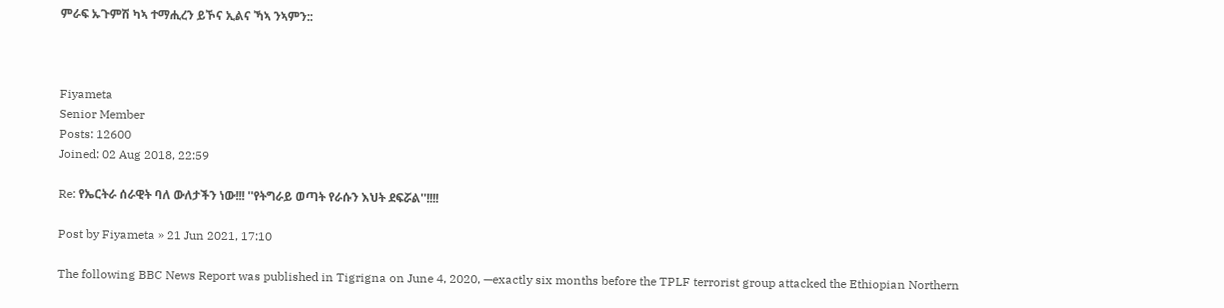ምራፍ ኡጉምሽ ካኣ ተማሒረን ይኾና ኢልና ኻኣ ንኣምን::



Fiyameta
Senior Member
Posts: 12600
Joined: 02 Aug 2018, 22:59

Re: የኤርትራ ሰራዊት ባለ ውለታችን ነው!!! ''የትግራይ ወጣት የራሱን እህት ደፍሯል''!!!!

Post by Fiyameta » 21 Jun 2021, 17:10

The following BBC News Report was published in Tigrigna on June 4, 2020, —exactly six months before the TPLF terrorist group attacked the Ethiopian Northern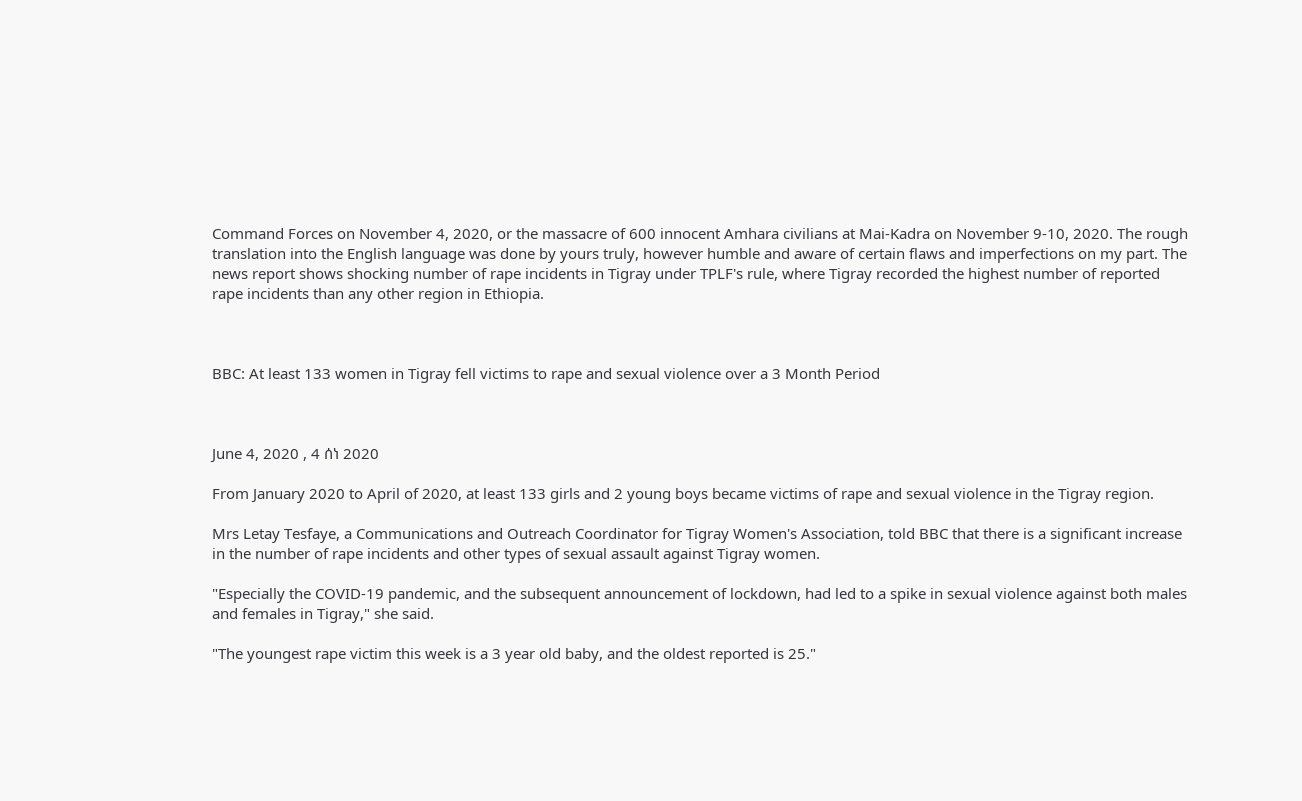Command Forces on November 4, 2020, or the massacre of 600 innocent Amhara civilians at Mai-Kadra on November 9-10, 2020. The rough translation into the English language was done by yours truly, however humble and aware of certain flaws and imperfections on my part. The news report shows shocking number of rape incidents in Tigray under TPLF's rule, where Tigray recorded the highest number of reported rape incidents than any other region in Ethiopia.



BBC: At least 133 women in Tigray fell victims to rape and sexual violence over a 3 Month Period



June 4, 2020 , 4 ሰነ 2020

From January 2020 to April of 2020, at least 133 girls and 2 young boys became victims of rape and sexual violence in the Tigray region.

Mrs Letay Tesfaye, a Communications and Outreach Coordinator for Tigray Women's Association, told BBC that there is a significant increase in the number of rape incidents and other types of sexual assault against Tigray women.

"Especially the COVID-19 pandemic, and the subsequent announcement of lockdown, had led to a spike in sexual violence against both males and females in Tigray," she said.

"The youngest rape victim this week is a 3 year old baby, and the oldest reported is 25."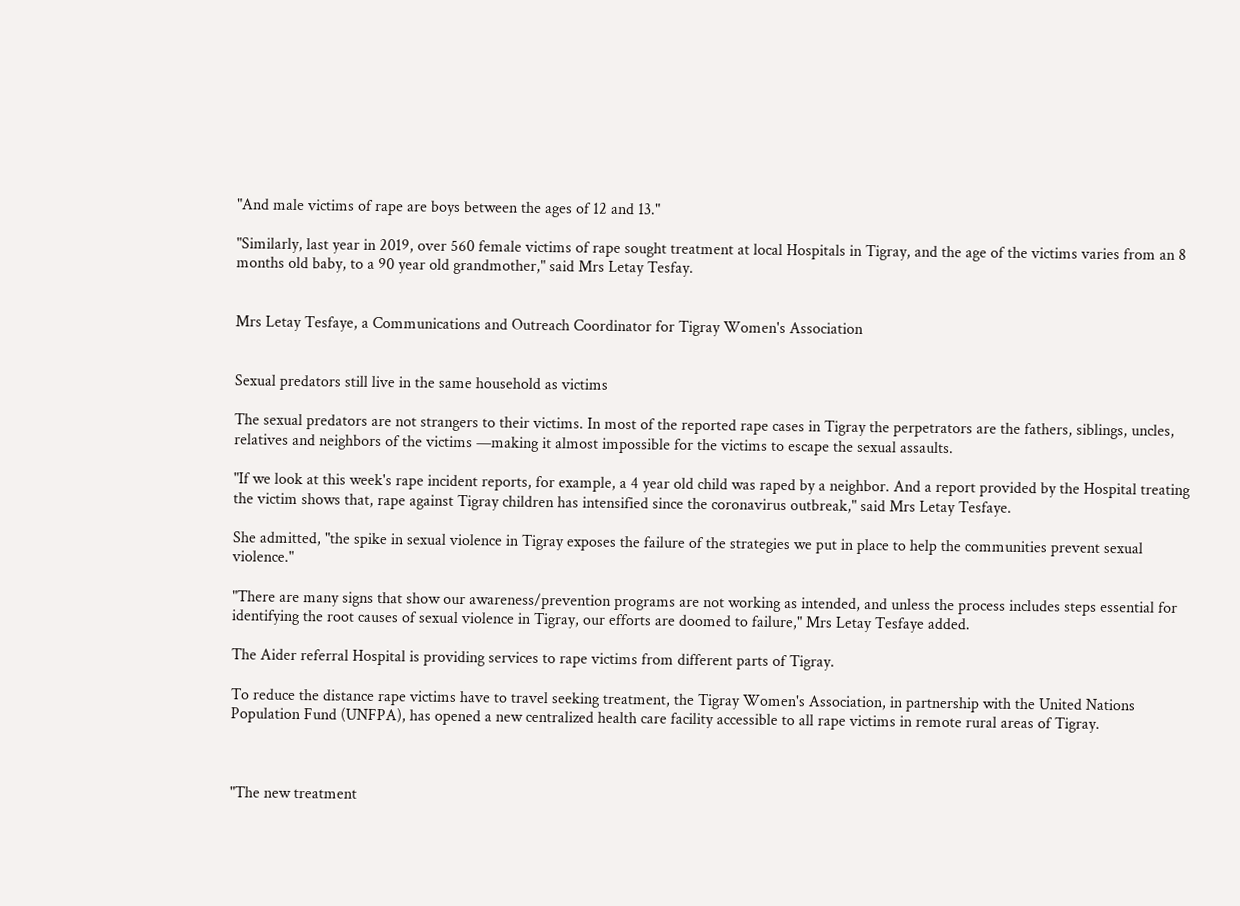"And male victims of rape are boys between the ages of 12 and 13."

"Similarly, last year in 2019, over 560 female victims of rape sought treatment at local Hospitals in Tigray, and the age of the victims varies from an 8 months old baby, to a 90 year old grandmother," said Mrs Letay Tesfay.


Mrs Letay Tesfaye, a Communications and Outreach Coordinator for Tigray Women's Association


Sexual predators still live in the same household as victims

The sexual predators are not strangers to their victims. In most of the reported rape cases in Tigray the perpetrators are the fathers, siblings, uncles, relatives and neighbors of the victims —making it almost impossible for the victims to escape the sexual assaults.

"If we look at this week's rape incident reports, for example, a 4 year old child was raped by a neighbor. And a report provided by the Hospital treating the victim shows that, rape against Tigray children has intensified since the coronavirus outbreak," said Mrs Letay Tesfaye.

She admitted, "the spike in sexual violence in Tigray exposes the failure of the strategies we put in place to help the communities prevent sexual violence."

"There are many signs that show our awareness/prevention programs are not working as intended, and unless the process includes steps essential for identifying the root causes of sexual violence in Tigray, our efforts are doomed to failure," Mrs Letay Tesfaye added.

The Aider referral Hospital is providing services to rape victims from different parts of Tigray.

To reduce the distance rape victims have to travel seeking treatment, the Tigray Women's Association, in partnership with the United Nations Population Fund (UNFPA), has opened a new centralized health care facility accessible to all rape victims in remote rural areas of Tigray.



"The new treatment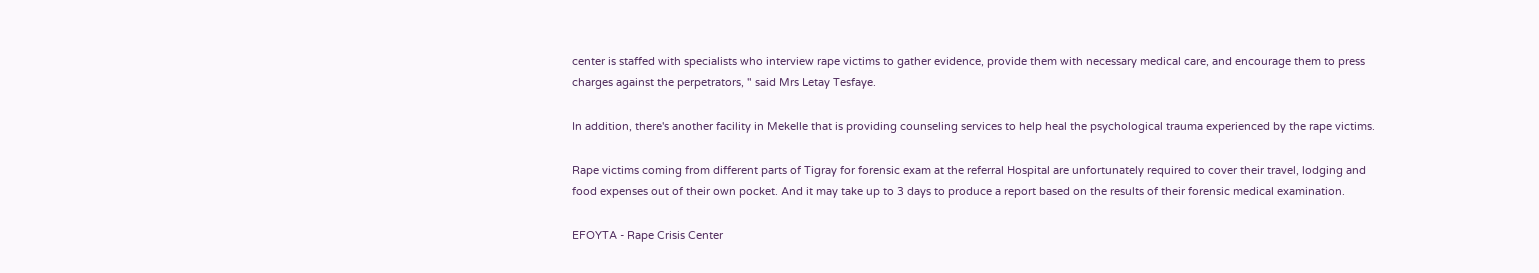center is staffed with specialists who interview rape victims to gather evidence, provide them with necessary medical care, and encourage them to press charges against the perpetrators, " said Mrs Letay Tesfaye.

In addition, there's another facility in Mekelle that is providing counseling services to help heal the psychological trauma experienced by the rape victims.

Rape victims coming from different parts of Tigray for forensic exam at the referral Hospital are unfortunately required to cover their travel, lodging and food expenses out of their own pocket. And it may take up to 3 days to produce a report based on the results of their forensic medical examination.

EFOYTA - Rape Crisis Center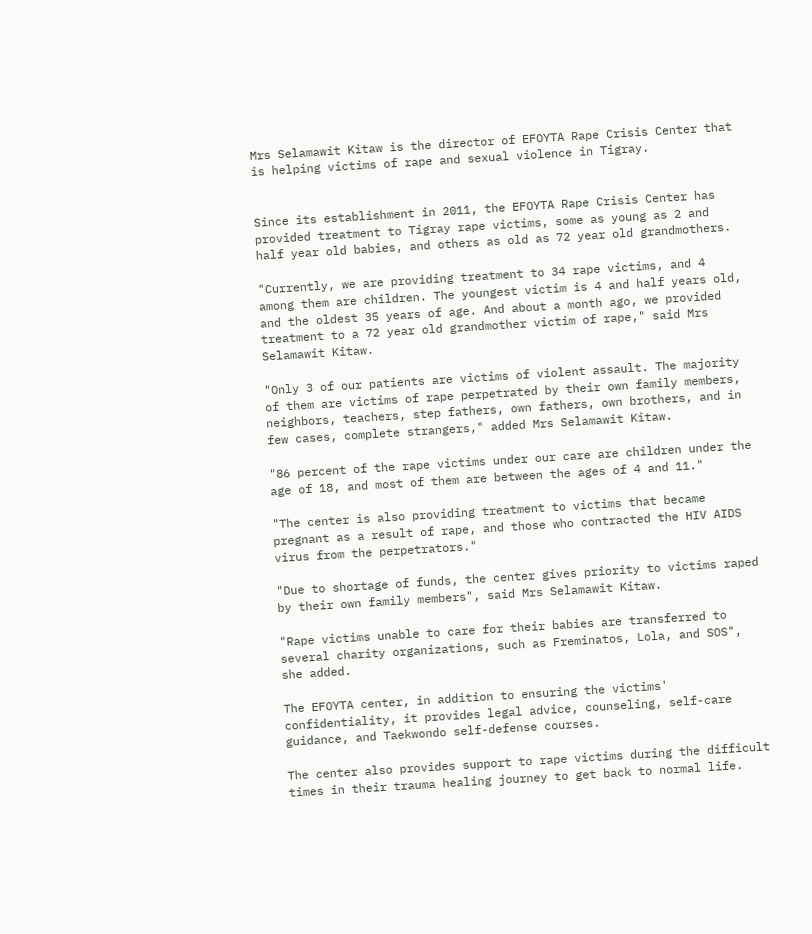Mrs Selamawit Kitaw is the director of EFOYTA Rape Crisis Center that is helping victims of rape and sexual violence in Tigray.


Since its establishment in 2011, the EFOYTA Rape Crisis Center has provided treatment to Tigray rape victims, some as young as 2 and half year old babies, and others as old as 72 year old grandmothers.

"Currently, we are providing treatment to 34 rape victims, and 4 among them are children. The youngest victim is 4 and half years old, and the oldest 35 years of age. And about a month ago, we provided treatment to a 72 year old grandmother victim of rape," said Mrs Selamawit Kitaw.

"Only 3 of our patients are victims of violent assault. The majority of them are victims of rape perpetrated by their own family members, neighbors, teachers, step fathers, own fathers, own brothers, and in few cases, complete strangers," added Mrs Selamawit Kitaw.

"86 percent of the rape victims under our care are children under the age of 18, and most of them are between the ages of 4 and 11."

"The center is also providing treatment to victims that became pregnant as a result of rape, and those who contracted the HIV AIDS virus from the perpetrators."

"Due to shortage of funds, the center gives priority to victims raped by their own family members", said Mrs Selamawit Kitaw.

"Rape victims unable to care for their babies are transferred to several charity organizations, such as Freminatos, Lola, and SOS", she added.

The EFOYTA center, in addition to ensuring the victims' confidentiality, it provides legal advice, counseling, self-care guidance, and Taekwondo self-defense courses.

The center also provides support to rape victims during the difficult times in their trauma healing journey to get back to normal life.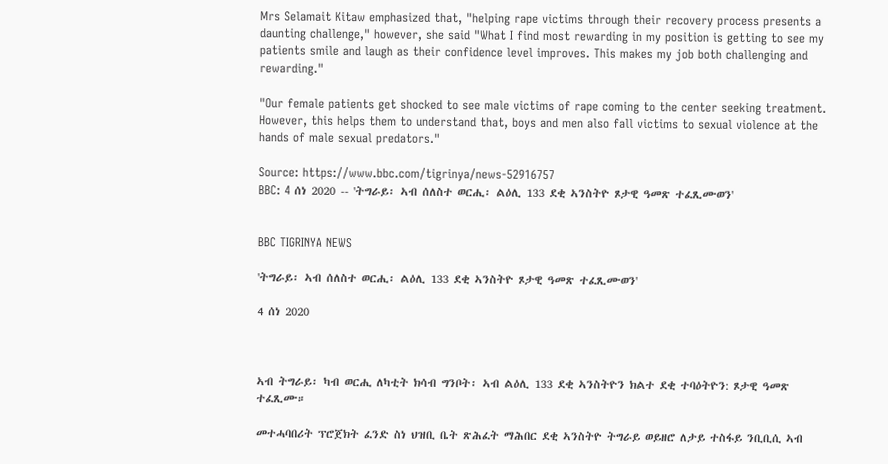Mrs Selamait Kitaw emphasized that, "helping rape victims through their recovery process presents a daunting challenge," however, she said "What I find most rewarding in my position is getting to see my patients smile and laugh as their confidence level improves. This makes my job both challenging and rewarding."

"Our female patients get shocked to see male victims of rape coming to the center seeking treatment. However, this helps them to understand that, boys and men also fall victims to sexual violence at the hands of male sexual predators."

Source: https://www.bbc.com/tigrinya/news-52916757
BBC: 4 ሰነ 2020 -- 'ትግራይ፡ ኣብ ሰለስተ ወርሒ፡ ልዕሊ 133 ደቂ ኣንስትዮ ጾታዊ ዓመጽ ተፈጺሙወን'


BBC TIGRINYA NEWS

'ትግራይ፡ ኣብ ሰለስተ ወርሒ፡ ልዕሊ 133 ደቂ ኣንስትዮ ጾታዊ ዓመጽ ተፈጺሙወን'

4 ሰነ 2020



ኣብ ትግራይ፡ ካብ ወርሒ ለካቲት ክሳብ ግንቦት፡ ኣብ ልዕሊ 133 ደቂ ኣንስትዮን ክልተ ደቂ ተባዕትዮን: ጾታዊ ዓመጽ ተፈጺሙ።

መተሓባበሪት ፕሮጀክት ፈንድ ስነ ህዝቢ ቤት ጽሕፈት ማሕበር ደቂ ኣንስትዮ ትግራይ ወይዘሮ ለታይ ተስፋይ ንቢቢሲ ኣብ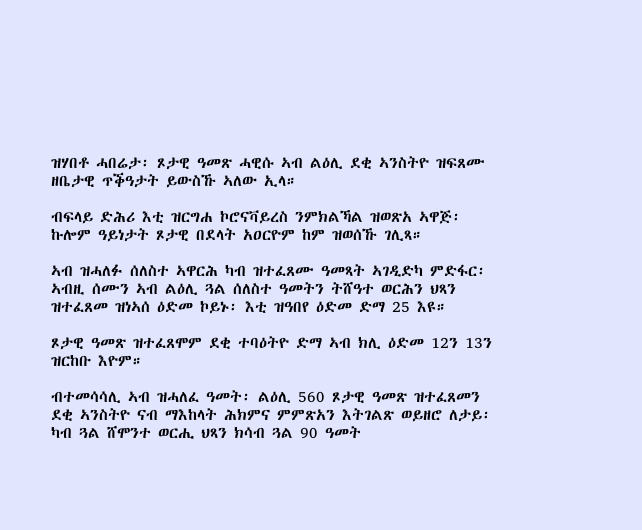ዝሃበቶ ሓበሬታ፡ ጾታዊ ዓመጽ ሓዊሱ ኣብ ልዕሊ ደቂ ኣንስትዮ ዝፍጸሙ ዘቤታዊ ጥቕዓታት ይውስኹ ኣለው ኢላ።

ብፍላይ ድሕሪ እቲ ዝርግሐ ኮሮናቫይረስ ንምክልኻል ዝወጽአ ኣዋጅ፡ ኩሎም ዓይነታት ጾታዊ በደላት አዐርዮም ከም ዝወሰኹ ገሊጻ።

ኣብ ዝሓለፉ ሰለስተ ኣዋርሕ ካብ ዝተፈጸሙ ዓመጻት ኣገዲድካ ምድፋር፡ ኣብዚ ሰሙን ኣብ ልዕሊ ጓል ሰለስተ ዓመትን ትሸዓተ ወርሕን ህጻን ዝተፈጸመ ዝነኣሰ ዕድመ ኮይኑ፡ እቲ ዝዓበየ ዕድመ ድማ 25 እዩ።

ጾታዊ ዓመጽ ዝተፈጸሞም ደቂ ተባዕትዮ ድማ ኣብ ክሊ ዕድመ 12ን 13ን ዝርከቡ እዮም።

ብተመሳሳሊ ኣብ ዝሓለፈ ዓመት፡ ልዕሊ 560 ጾታዊ ዓመጽ ዝተፈጸመን ደቂ ኣንስትዮ ናብ ማእከላት ሕክምና ምምጽአን እትገልጽ ወይዘሮ ለታይ፡ ካብ ጓል ሸሞንተ ወርሒ ህጻን ክሳብ ጓል 90 ዓመት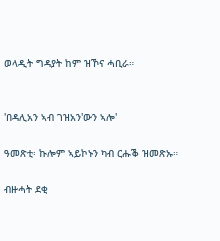ወላዲት ግዳያት ከም ዝኾና ሓቢራ።


'በዳሊአን ኣብ ገዝአን'ውን ኣሎ'

ዓመጽቲ፡ ኩሎም ኣይኮኑን ካብ ርሑቕ ዝመጽኡ።

ብዙሓት ደቂ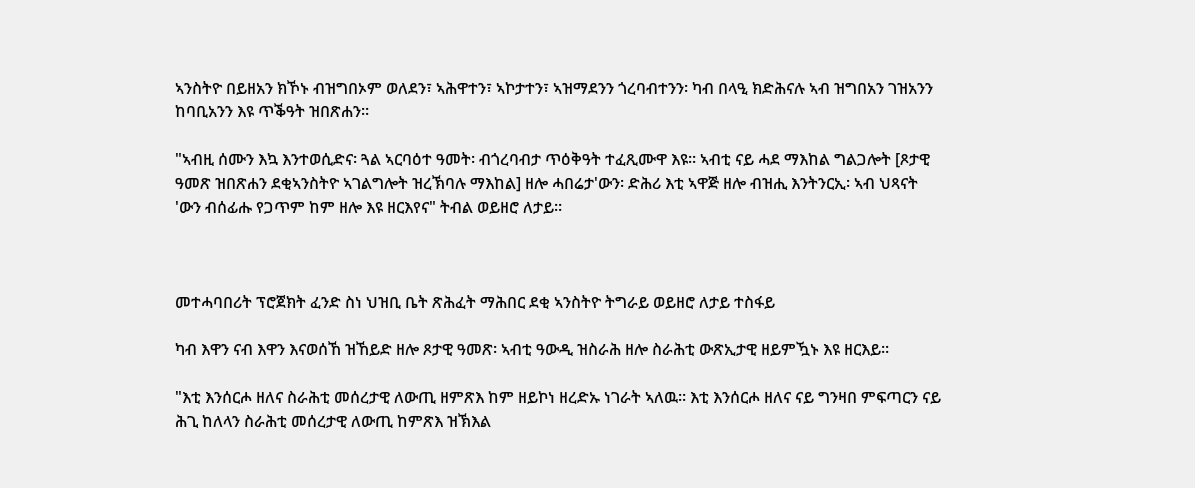ኣንስትዮ በይዘአን ክኾኑ ብዝግበኦም ወለደን፣ ኣሕዋተን፣ ኣኮታተን፣ ኣዝማደንን ጎረባብተንን፡ ካብ በላዒ ክድሕናሉ ኣብ ዝግበአን ገዝአንን ከባቢአንን እዩ ጥቕዓት ዝበጽሐን።

"ኣብዚ ሰሙን እኳ እንተወሲድና፡ ጓል ኣርባዕተ ዓመት፡ ብጎረባብታ ጥዕቅዓት ተፈጺሙዋ እዩ፡፡ ኣብቲ ናይ ሓደ ማእከል ግልጋሎት [ጾታዊ ዓመጽ ዝበጽሐን ደቂኣንስትዮ ኣገልግሎት ዝረኽባሉ ማእከል] ዘሎ ሓበሬታ'ውን፡ ድሕሪ እቲ ኣዋጅ ዘሎ ብዝሒ እንትንርኢ፡ ኣብ ህጻናት 'ውን ብሰፊሑ የጋጥም ከም ዘሎ እዩ ዘርእየና" ትብል ወይዘሮ ለታይ።



መተሓባበሪት ፕሮጀክት ፈንድ ስነ ህዝቢ ቤት ጽሕፈት ማሕበር ደቂ ኣንስትዮ ትግራይ ወይዘሮ ለታይ ተስፋይ

ካብ እዋን ናብ እዋን እናወሰኸ ዝኸይድ ዘሎ ጾታዊ ዓመጽ፡ ኣብቲ ዓውዲ ዝስራሕ ዘሎ ስራሕቲ ውጽኢታዊ ዘይምዃኑ እዩ ዘርእይ።

"እቲ እንሰርሖ ዘለና ስራሕቲ መሰረታዊ ለውጢ ዘምጽእ ከም ዘይኮነ ዘረድኡ ነገራት ኣለዉ። እቲ እንሰርሖ ዘለና ናይ ግንዛበ ምፍጣርን ናይ ሕጊ ከለላን ስራሕቲ መሰረታዊ ለውጢ ከምጽእ ዝኽእል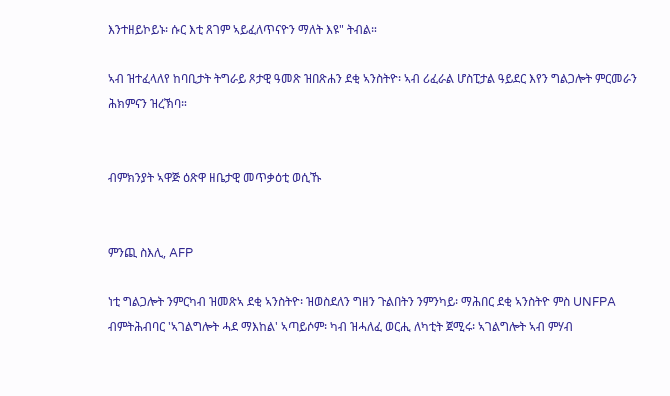እንተዘይኮይኑ፡ ሱር እቲ ጸገም ኣይፈለጥናዮን ማለት እዩ" ትብል።

ኣብ ዝተፈላለየ ከባቢታት ትግራይ ጾታዊ ዓመጽ ዝበጽሐን ደቂ ኣንስትዮ፡ ኣብ ሪፈራል ሆስፒታል ዓይደር እየን ግልጋሎት ምርመራን ሕክምናን ዝረኽባ።


ብምክንያት ኣዋጅ ዕጽዋ ዘቤታዊ መጥቃዕቲ ወሲኹ


ምንጪ ስእሊ, AFP

ነቲ ግልጋሎት ንምርካብ ዝመጽኣ ደቂ ኣንስትዮ፡ ዝወስደለን ግዘን ጉልበትን ንምንካይ፡ ማሕበር ደቂ ኣንስትዮ ምስ UNFPA ብምትሕብባር 'ኣገልግሎት ሓደ ማእከል' ኣጣይሶም፡ ካብ ዝሓለፈ ወርሒ ለካቲት ጀሚሩ፡ ኣገልግሎት ኣብ ምሃብ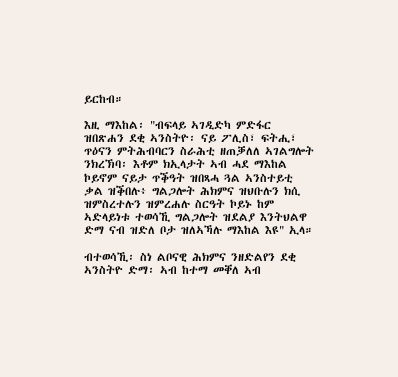ይርከብ።

እዚ ማእከል፡ "ብፍላይ ኣገዲድካ ምድፋር ዝበጽሐን ደቂ ኣንስትዮ፡ ናይ ፖሊስ፣ ፍትሒ፣ ጥዕናን ምትሕብባርን ስራሕቲ ዘጠቓለለ ኣገልግሎት ንክረኽባ፡ እቶም ክኢላታት ኣብ ሓደ ማእከል ኮይኖም ናይታ ጥቕዓት ዝበጻሓ ጓል ኣንስተይቲ ቃል ዝቕበሉ፥ ግልጋሎት ሕክምና ዝህቡሉን ክሲ ዝምስረተሉን ዝምረሐሉ ስርዓት ኮይኑ ከም ኣድላይነቱ ተወሳኺ ግልጋሎት ዝደልያ እንትህልዋ ድማ ናብ ዝድለ ቦታ ዝለኣኻሉ ማእከል እዩ" ኢላ።

ብተወሳኺ፡ ስነ ልቦናዊ ሕክምና ንዘድልየን ደቂ ኣንስትዮ ድማ፡ ኣብ ከተማ መቐለ ኣብ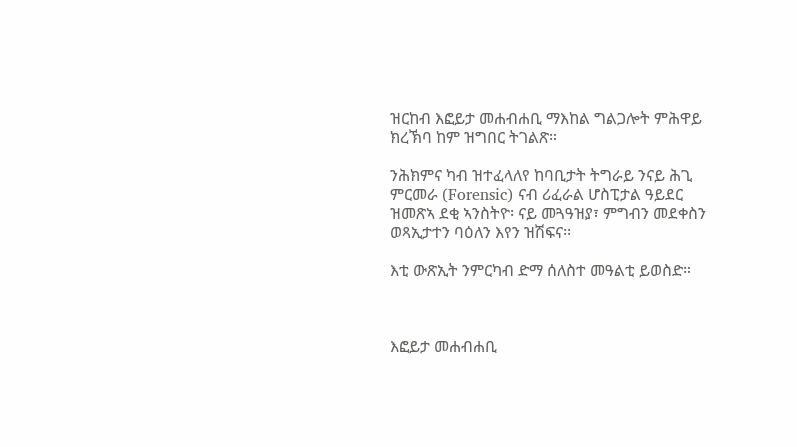ዝርከብ እፎይታ መሐብሐቢ ማእከል ግልጋሎት ምሕዋይ ክረኽባ ከም ዝግበር ትገልጽ።

ንሕክምና ካብ ዝተፈላለየ ከባቢታት ትግራይ ንናይ ሕጊ ምርመራ (Forensic) ናብ ሪፈራል ሆስፒታል ዓይደር ዝመጽኣ ደቂ ኣንስትዮ፡ ናይ መጓዓዝያ፣ ምግብን መደቀስን ወጻኢታተን ባዕለን እየን ዝሽፍና፡፡

እቲ ውጽኢት ንምርካብ ድማ ሰለስተ መዓልቲ ይወስድ።



እፎይታ መሐብሐቢ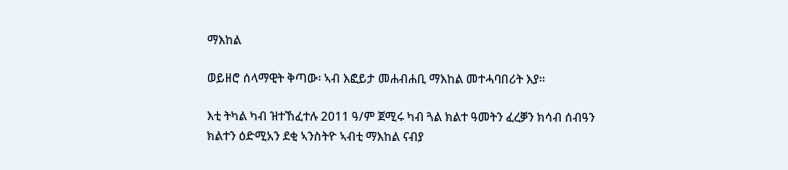ማእከል

ወይዘሮ ሰላማዊት ቅጣው፡ ኣብ እፎይታ መሐብሐቢ ማእከል መተሓባበሪት እያ፡፡

እቲ ትካል ካብ ዝተኸፈተሉ 2011 ዓ/ም ጀሚሩ ካብ ጓል ክልተ ዓመትን ፈረቓን ክሳብ ሰብዓን ክልተን ዕድሚአን ደቂ ኣንስትዮ ኣብቲ ማእከል ናብያ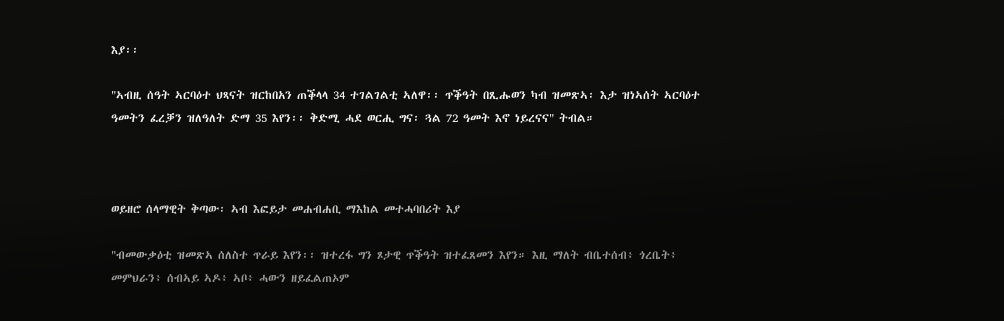እያ፡፡

"ኣብዚ ሰዓት ኣርባዕተ ህጻናት ዝርከበአን ጠቕላላ 34 ተገልገልቲ ኣለዋ፡፡ ጥቕዓት በጺሑወን ካብ ዝመጽኣ፡ እታ ዝነኣሰት ኣርባዕተ ዓመትን ፈረቓን ዝለዓለት ድማ 35 እየን፡፡ ቅድሚ ሓደ ወርሒ ግና፡ ጓል 72 ዓመት እኖ ነይረናና" ትብል።



ወይዘሮ ሰላማዊት ቅጣው፡ ኣብ እፎይታ መሐብሐቢ ማእከል መተሓባበሪት እያ

"ብመውቃዕቲ ዝመጽኣ ሰለስተ ጥራይ እየን፡፡ ዝተረፋ ግን ጾታዊ ጥቕዓት ዝተፈጸመን እየን። እዚ ማለት ብቤተሰብ፥ ጎረቤት፥ መምህራን፥ ሰብኣይ ኣዶ፥ ኣቦ፥ ሓውን ዘይፈልጠኦም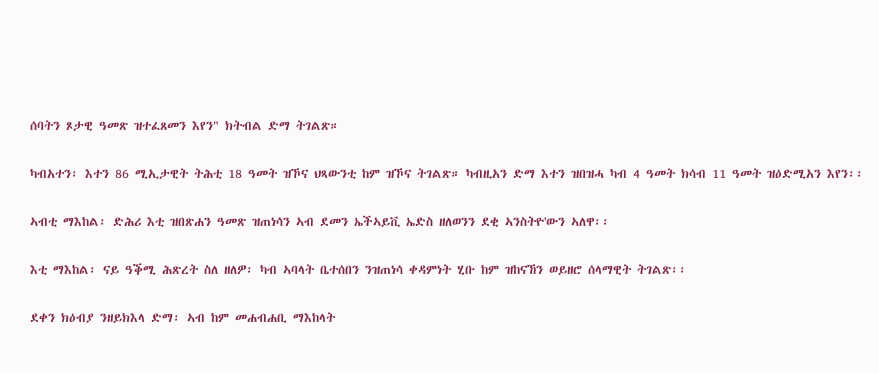ሰባትን ጾታዊ ዓመጽ ዝተፈጸመን እየን" ክትብል ድማ ትገልጽ።

ካብአተን፡ እተን 86 ሚኢታዊት ትሕቲ 18 ዓመት ዝኾና ህጻውንቲ ከም ዝኾና ትገልጽ። ካብዚአን ድማ እተን ዝበዝሓ ካብ 4 ዓመት ክሳብ 11 ዓመት ዝዕድሚአን እየን፡፡

ኣብቲ ማእከል፡ ድሕሪ እቲ ዝበጽሐን ዓመጽ ዝጠነሳን ኣብ ደመን ኤችኣይቪ ኤድስ ዘለወንን ደቂ ኣንስትዮ'ውን ኣለዋ፡፡

እቲ ማእከል፡ ናይ ዓቕሚ ሕጽረት ስለ ዘለዎ፡ ካብ ኣባላት ቤተሰበን ንዝጠነሳ ቀዳምነት ሂቡ ከም ዝከናኸን ወይዘሮ ሰላማዊት ትገልጽ፡፡

ደቀን ክዕብያ ንዘይክእላ ድማ፡ ኣብ ከም መሐብሐቢ ማእከላት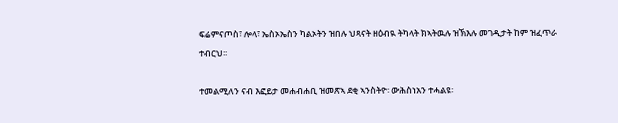ፍሬምናጦስ፣ ሎላ፣ ኤስኦኤስን ካልኦትን ዝበሉ ህጻናት ዘዕብዪ ትካላት ክኣትዉሉ ዝኽእሉ መገዲታት ከም ዝፈጥራ ተብርህ፡፡

ተመልሚለን ናብ እፎይታ መሐብሐቢ ዝመጽኣ ደቂ ኣንስትዮ፡ ውሕስነአን ተሓልዩ፡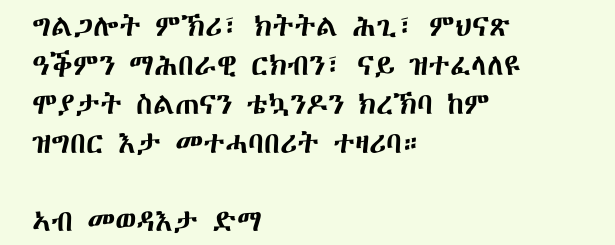ግልጋሎት ምኽሪ፣ ክትትል ሕጊ፣ ምህናጽ ዓቕምን ማሕበራዊ ርክብን፣ ናይ ዝተፈላለዩ ሞያታት ስልጠናን ቴኳንዶን ክረኽባ ከም ዝግበር እታ መተሓባበሪት ተዛሪባ።

ኣብ መወዳእታ ድማ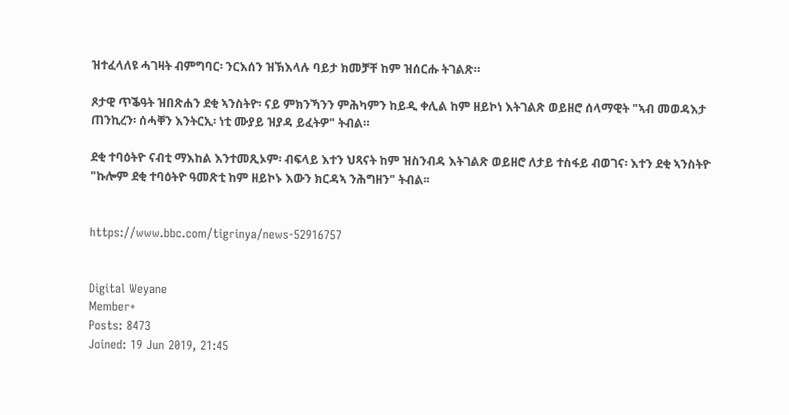ዝተፈላለዩ ሓገዛት ብምግባር፡ ንርእሰን ዝኽእላሉ ባይታ ክመቻቸ ከም ዝሰርሑ ትገልጽ።

ጾታዊ ጥቕዓት ዝበጽሐን ደቂ ኣንስትዮ፡ ናይ ምክንኻንን ምሕካምን ከይዲ ቀሊል ከም ዘይኮነ እትገልጽ ወይዘሮ ሰላማዊት "ኣብ መወዳእታ ጠንኪረን፡ ሰሓቐን እንትርኢ፡ ነቲ ሙያይ ዝያዳ ይፈትዎ" ትብል።

ደቂ ተባዕትዮ ናብቲ ማእከል እንተመጺኦም፡ ብፍላይ እተን ህጻናት ከም ዝስንብዳ እትገልጽ ወይዘሮ ለታይ ተስፋይ ብወገና፡ እተን ደቂ ኣንስትዮ "ኩሎም ደቂ ተባዕትዮ ዓመጽቲ ከም ዘይኮኑ እውን ክርዳኣ ንሕግዘን" ትብል፡፡


https://www.bbc.com/tigrinya/news-52916757


Digital Weyane
Member+
Posts: 8473
Joined: 19 Jun 2019, 21:45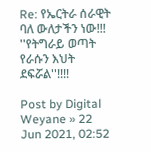Re: የኤርትራ ሰራዊት ባለ ውለታችን ነው!!! ''የትግራይ ወጣት የራሱን እህት ደፍሯል''!!!!

Post by Digital Weyane » 22 Jun 2021, 02:52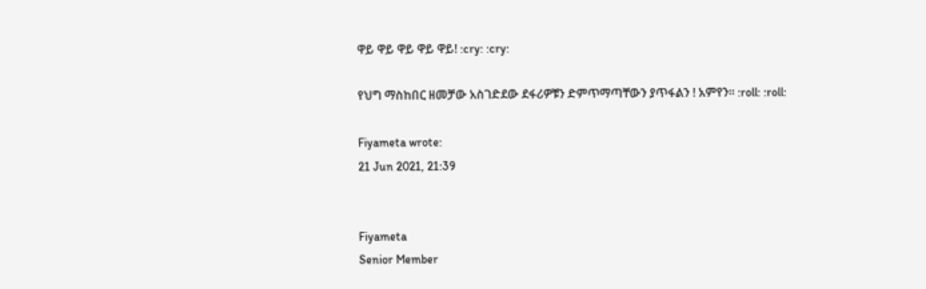ዋይ ዋይ ዋይ ዋይ ዋይ! :cry: :cry:

የህግ ማስከበር ዘመቻው አስገድደው ደፋሪዎቹን ድምጥማጣቸውን ያጥፋልን ! አምየን። :roll: :roll:

Fiyameta wrote:
21 Jun 2021, 21:39


Fiyameta
Senior Member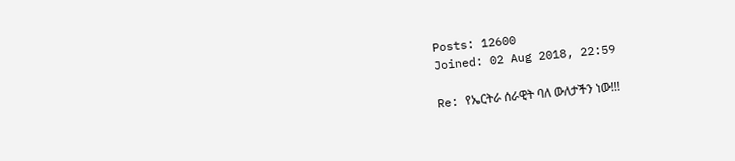Posts: 12600
Joined: 02 Aug 2018, 22:59

Re: የኤርትራ ሰራዊት ባለ ውለታችን ነው!!!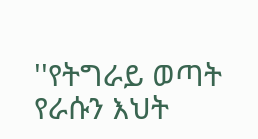''የትግራይ ወጣት የራሱን እህት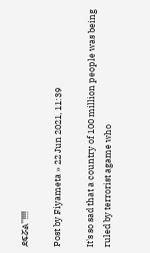ደፍሯል''!!!!

Post by Fiyameta » 22 Jun 2021, 11:39

It's so sad that a country of 100 million people was being ruled by terrorist agame who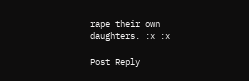rape their own daughters. :x :x

Post Reply